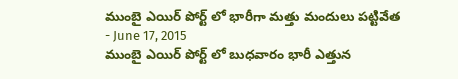ముంబై ఎయిర్ పోర్ట్ లో భారీగా మత్తు మందులు పట్టివేత
- June 17, 2015
ముంబై ఎయిర్ పోర్ట్ లో బుధవారం భారీ ఎత్తున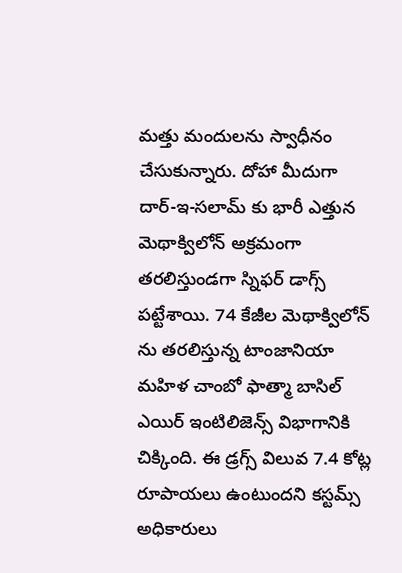మత్తు మందులను స్వాధీనం చేసుకున్నారు. దోహా మీదుగా దార్-ఇ-సలామ్ కు భారీ ఎత్తున మెథాక్విలోన్ అక్రమంగా తరలిస్తుండగా స్నిఫర్ డాగ్స్ పట్టేశాయి. 74 కేజీల మెథాక్విలోన్ ను తరలిస్తున్న టాంజానియా మహిళ చాంబో ఫాత్మా బాసిల్ ఎయిర్ ఇంటిలిజెన్స్ విభాగానికి చిక్కింది. ఈ డ్రగ్స్ విలువ 7.4 కోట్ల రూపాయలు ఉంటుందని కస్టమ్స్ అధికారులు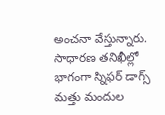అంచనా వేస్తున్నారు. సాధారణ తనిఖీల్లో భాగంగా స్నిఫర్ డాగ్స్ మత్తు మందుల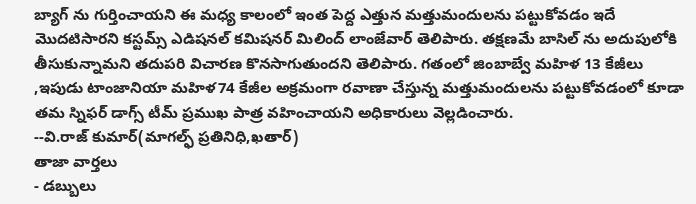బ్యాగ్ ను గుర్తించాయని ఈ మధ్య కాలంలో ఇంత పెద్ద ఎత్తున మత్తుమందులను పట్టుకోవడం ఇదే మొదటిసారని కస్టమ్స్ ఎడిషనల్ కమిషనర్ మిలింద్ లాంజేవార్ తెలిపారు. తక్షణమే బాసిల్ ను అదుపులోకి తీసుకున్నామని తదుపరి విచారణ కొనసాగుతుందని తెలిపారు. గతంలో జింబాబ్వే మహిళ 13 కేజీలు ,ఇపుడు టాంజానియా మహిళ74 కేజీల అక్రమంగా రవాణా చేస్తున్న మత్తుమందులను పట్టుకోవడంలో కూడా తమ స్నిఫర్ డాగ్స్ టీమ్ ప్రముఖ పాత్ర వహించాయని అధికారులు వెల్లడించారు.
--వి.రాజ్ కుమార్(మాగల్ఫ్ ప్రతినిధి,ఖతార్)
తాజా వార్తలు
- డబ్బులు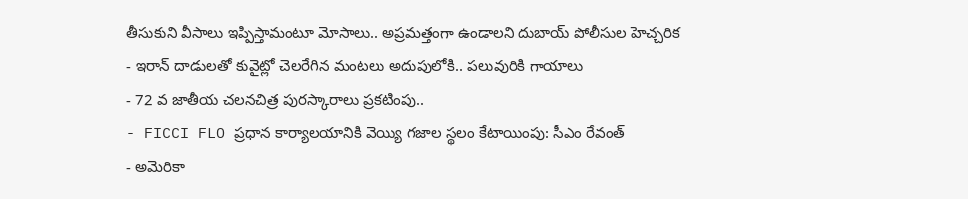తీసుకుని వీసాలు ఇప్పిస్తామంటూ మోసాలు.. అప్రమత్తంగా ఉండాలని దుబాయ్ పోలీసుల హెచ్చరిక
- ఇరాన్ దాడులతో కువైట్లో చెలరేగిన మంటలు అదుపులోకి.. పలువురికి గాయాలు
- 72 వ జాతీయ చలనచిత్ర పురస్కారాలు ప్రకటింపు..
- FICCI FLO ప్రధాన కార్యాలయానికి వెయ్యి గజాల స్థలం కేటాయింపు: సీఎం రేవంత్
- అమెరికా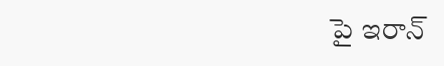పై ఇరాన్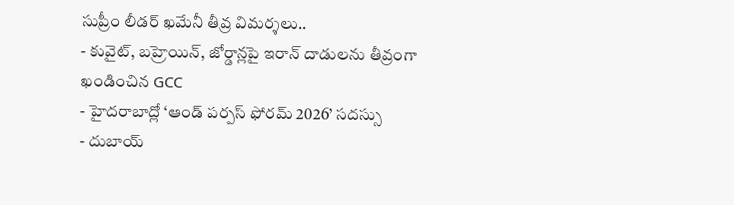సుప్రీం లీడర్ ఖమేనీ తీవ్ర విమర్శలు..
- కువైట్, బహ్రెయిన్, జోర్డాన్లపై ఇరాన్ దాడులను తీవ్రంగా ఖండించిన GCC
- హైదరాబాద్లో ‘ఆండ్ పర్పస్ ఫోరమ్ 2026’ సదస్సు
- దుబాయ్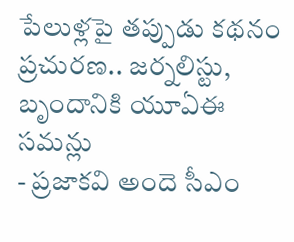పేలుళ్లపై తప్పుడు కథనం ప్రచురణ.. జర్నలిస్టు, బృందానికి యూఏఈ సమన్లు
- ప్రజాకవి అందె సీఎం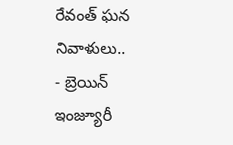రేవంత్ ఘన నివాళులు..
- బ్రెయిన్ ఇంజ్యూరీ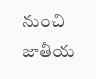నుంచి జాతీయ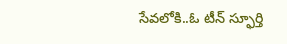సేవలోకి..ఓ టీన్ స్ఫూర్తి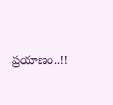ప్రయాణం..!!